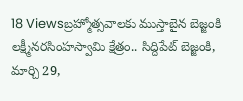18 Viewsబ్రహ్మోత్సవాలకు ముస్తాబైన బెజ్జంకి లక్ష్మీనరసింహస్వామి క్షేత్రం.. సిద్దిపేట్ బెజ్జంకి, మార్చి 29,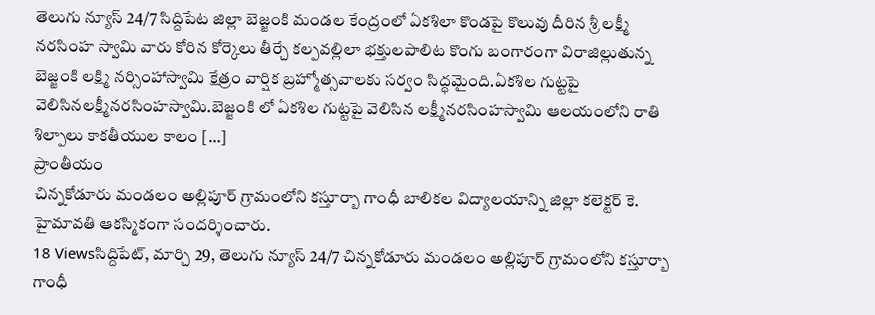తెలుగు న్యూస్ 24/7 సిద్దిపేట జిల్లా బెజ్జంకి మండల కేంద్రంలో ఏకశిలా కొండపై కొలువు దీరిన శ్రీ లక్ష్మీ నరసింహ స్వామి వారు కోరిన కోర్కెలు తీర్చే కల్పవల్లిలా భక్తులపాలిట కొంగు బంగారంగా విరాజిల్లుతున్న బెజ్జంకి లక్ష్మి నర్సింహాస్వామి క్షేత్రం వార్షిక బ్రహ్మోత్సవాలకు సర్వం సిద్ధమైంది.ఏకశిల గుట్టపై వెలిసినలక్ష్మీనరసింహస్వామి.బెజ్జంకి లో ఏకశిల గుట్టపై వెలిసిన లక్ష్మీనరసింహస్వామి ఆలయంలోని రాతి శిల్పాలు కాకతీయుల కాలం […]
ప్రాంతీయం
చిన్నకోడూరు మండలం అల్లిపూర్ గ్రామంలోని కస్తూర్బా గాంధీ బాలికల విద్యాలయాన్ని జిల్లా కలెక్టర్ కె. హైమావతి ఆకస్మికంగా సందర్శించారు.
18 Viewsసిద్దిపేట్, మార్చి 29, తెలుగు న్యూస్ 24/7 చిన్నకోడూరు మండలం అల్లిపూర్ గ్రామంలోని కస్తూర్బా గాంధీ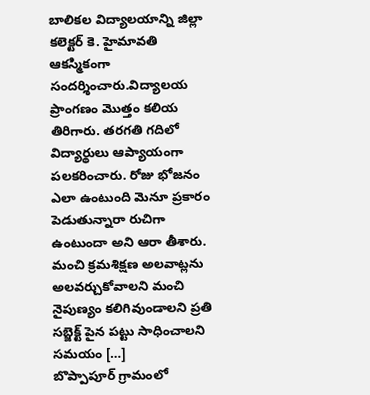బాలికల విద్యాలయాన్ని జిల్లా కలెక్టర్ కె. హైమావతి ఆకస్మికంగా సందర్శించారు.విద్యాలయ ప్రాంగణం మొత్తం కలియ తిరిగారు. తరగతి గదిలో విద్యార్థులు ఆప్యాయంగా పలకరించారు. రోజు భోజనం ఎలా ఉంటుంది మెనూ ప్రకారం పెడుతున్నారా రుచిగా ఉంటుందా అని ఆరా తీశారు. మంచి క్రమశిక్షణ అలవాట్లను అలవర్చుకోవాలని మంచి నైపుణ్యం కలిగివుండాలని ప్రతి సబ్జెక్ట్ పైన పట్టు సాధించాలని సమయం […]
బొప్పాపూర్ గ్రామంలో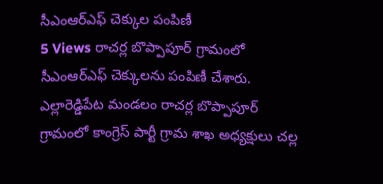సీఎంఆర్ఎఫ్ చెక్కుల పంపిణీ
5 Views రాచర్ల బొప్పాపూర్ గ్రామంలో సీఎంఆర్ఎఫ్ చెక్కులను పంపిణీ చేశారు. ఎల్లారెడ్డిపేట మండలం రాచర్ల బొప్పాపూర్ గ్రామంలో కాంగ్రెస్ పార్టీ గ్రామ శాఖ అధ్యక్షులు చల్ల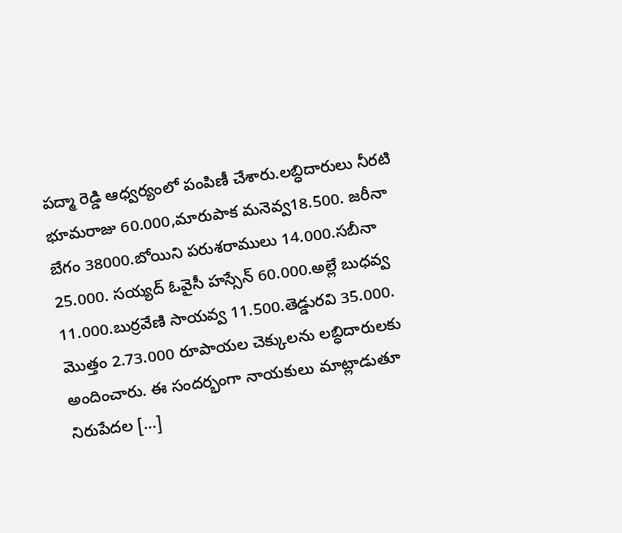పద్మా రెడ్డి ఆధ్వర్యంలో పంపిణీ చేశారు.లబ్ధిదారులు నీరటి భూమరాజు 60.000,మారుపాక మనెవ్వ18.500. జరీనా బేగం 38000.బోయిని పరుశరాములు 14.000.సబీనా 25.000. సయ్యద్ ఓవైసీ హస్సేన్ 60.000.అల్లే బుధవ్వ 11.000.బుర్రవేణి సాయవ్వ 11.500.తెడ్డురవి 35.000. మొత్తం 2.73.000 రూపాయల చెక్కులను లబ్ధిదారులకు అందించారు. ఈ సందర్భంగా నాయకులు మాట్లాడుతూ నిరుపేదల […]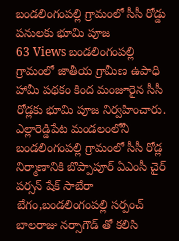బండలింగంపల్లి గ్రామంలో సీసీ రోడ్డు పనులకు భూమి పూజ
63 Views బండలింగంపల్లి గ్రామంలో జాతీయ గ్రామీణ ఉపాధి హామీ పథకం కింద మంజూరైన సీసీ రోడ్లకు భూమి పూజ నిర్వహించారు. ఎల్లారెడ్డిపేట మండలంలోనీ బండలింగంపల్లి గ్రామంలో సీసీ రోడ్ల నిర్మాణానికి బొప్పాపూర్ ఏఎంసీ చైర్ పర్సన్ షేక్ సాబేరా బేగం,బండలింగంపల్లి సర్పంచ్ బాలరాజు నర్సాగౌడ్ తో కలిసి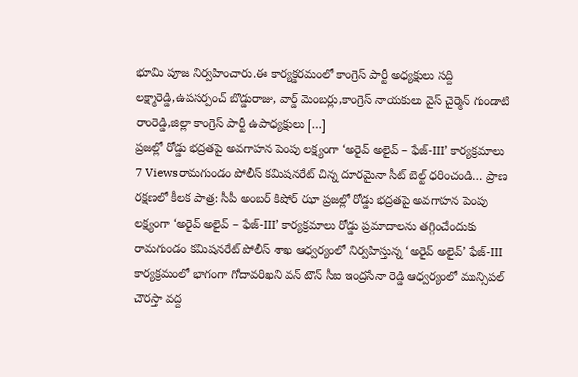భూమి పూజ నిర్వహించారు.ఈ కార్యక్డరమంలో కాంగ్రెస్ పార్టీ అధ్యక్షులు సద్ది లక్ష్మారెడ్డి,ఉపసర్పంచ్ బొడ్డురాజు, వార్డ్ మెంబర్లు,కాంగ్రెస్ నాయకులు వైస్ చైర్మెన్ గుండాటి రాంరెడ్డి,జిల్లా కాంగ్రెస్ పార్టీ ఉపాధ్యక్షులు […]
ప్రజల్లో రోడ్డు భద్రతపై అవగాహన పెంపు లక్ష్యంగా ‘అరైవ్ అలైవ్ – ఫేజ్-III’ కార్యక్రమాలు
7 Viewsరామగుండం పోలీస్ కమిషనరేట్ చిన్న దూరమైనా సీట్ బెల్ట్ ధరించండి… ప్రాణ రక్షణలో కీలక పాత్ర: సీపీ అంబర్ కిషోర్ ఝా ప్రజల్లో రోడ్డు భద్రతపై అవగాహన పెంపు లక్ష్యంగా ‘అరైవ్ అలైవ్ – ఫేజ్-III’ కార్యక్రమాలు రోడ్డు ప్రమాదాలను తగ్గించేందుకు రామగుండం కమిషనరేట్ పోలీస్ శాఖ ఆధ్వర్యంలో నిర్వహిస్తున్న ‘అరైవ్ అలైవ్’ ఫేజ్-III కార్యక్రమంలో భాగంగా గోదావరిఖని వన్ టౌన్ సీఐ ఇంద్రసేనా రెడ్డి ఆధ్వర్యంలో మున్సిపల్ చౌరస్తా వద్ద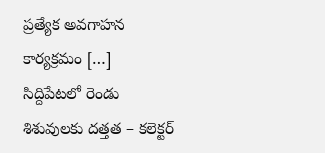ప్రత్యేక అవగాహన కార్యక్రమం […]
సిద్దిపేటలో రెండు శిశువులకు దత్తత – కలెక్టర్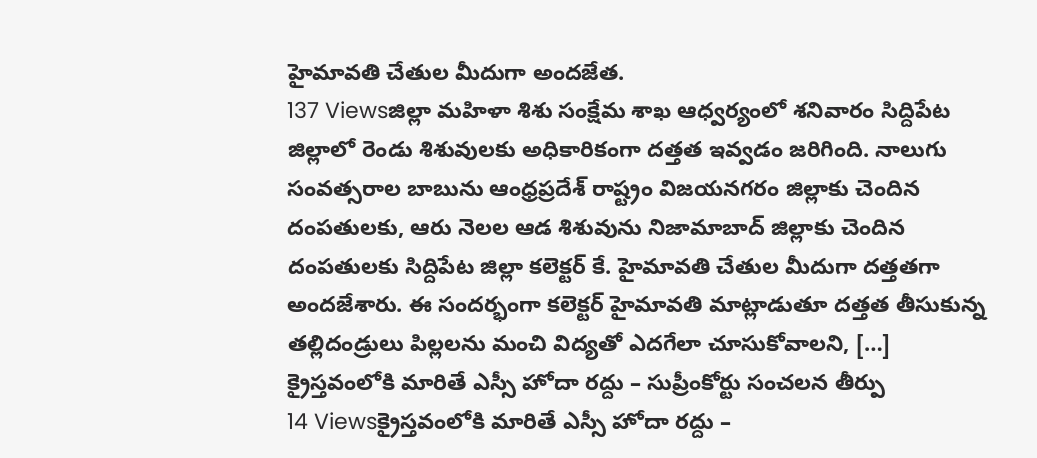హైమావతి చేతుల మీదుగా అందజేత.
137 Viewsజిల్లా మహిళా శిశు సంక్షేమ శాఖ ఆధ్వర్యంలో శనివారం సిద్దిపేట జిల్లాలో రెండు శిశువులకు అధికారికంగా దత్తత ఇవ్వడం జరిగింది. నాలుగు సంవత్సరాల బాబును ఆంధ్రప్రదేశ్ రాష్ట్రం విజయనగరం జిల్లాకు చెందిన దంపతులకు, ఆరు నెలల ఆడ శిశువును నిజామాబాద్ జిల్లాకు చెందిన దంపతులకు సిద్దిపేట జిల్లా కలెక్టర్ కే. హైమావతి చేతుల మీదుగా దత్తతగా అందజేశారు. ఈ సందర్భంగా కలెక్టర్ హైమావతి మాట్లాడుతూ దత్తత తీసుకున్న తల్లిదండ్రులు పిల్లలను మంచి విద్యతో ఎదగేలా చూసుకోవాలని, […]
క్రైస్తవంలోకి మారితే ఎస్సీ హోదా రద్దు – సుప్రీంకోర్టు సంచలన తీర్పు
14 Viewsక్రైస్తవంలోకి మారితే ఎస్సీ హోదా రద్దు –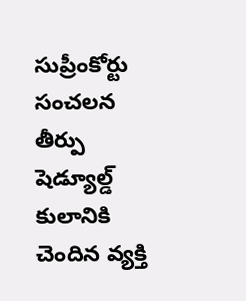సుప్రీంకోర్టు సంచలన తీర్పు షెడ్యూల్డ్ కులానికి చెందిన వ్యక్తి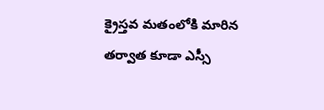క్రైస్తవ మతంలోకి మారిన తర్వాత కూడా ఎస్సీ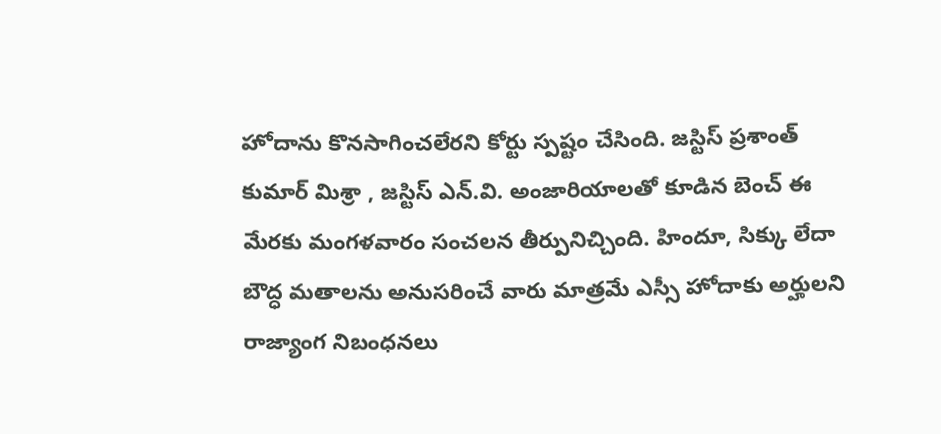హోదాను కొనసాగించలేరని కోర్టు స్పష్టం చేసింది. జస్టిస్ ప్రశాంత్ కుమార్ మిశ్రా , జస్టిస్ ఎన్.వి. అంజారియాలతో కూడిన బెంచ్ ఈ మేరకు మంగళవారం సంచలన తీర్పునిచ్చింది. హిందూ, సిక్కు లేదా బౌద్ధ మతాలను అనుసరించే వారు మాత్రమే ఎస్సీ హోదాకు అర్హులని రాజ్యాంగ నిబంధనలు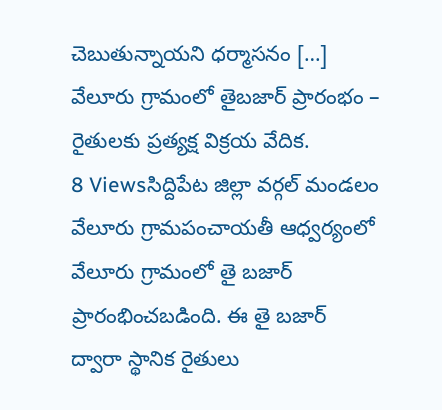చెబుతున్నాయని ధర్మాసనం […]
వేలూరు గ్రామంలో తైబజార్ ప్రారంభం – రైతులకు ప్రత్యక్ష విక్రయ వేదిక.
8 Viewsసిద్దిపేట జిల్లా వర్గల్ మండలం వేలూరు గ్రామపంచాయతీ ఆధ్వర్యంలో వేలూరు గ్రామంలో తై బజార్ ప్రారంభించబడింది. ఈ తై బజార్ ద్వారా స్థానిక రైతులు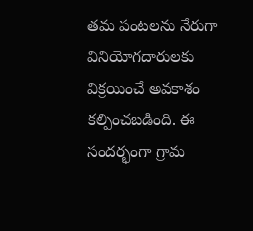తమ పంటలను నేరుగా వినియోగదారులకు విక్రయించే అవకాశం కల్పించబడింది. ఈ సందర్భంగా గ్రామ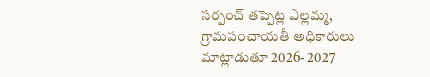సర్పంచ్ తప్పెట్ల ఎల్లమ్మ, గ్రామపంచాయతీ అధికారులు మాట్లాడుతూ 2026- 2027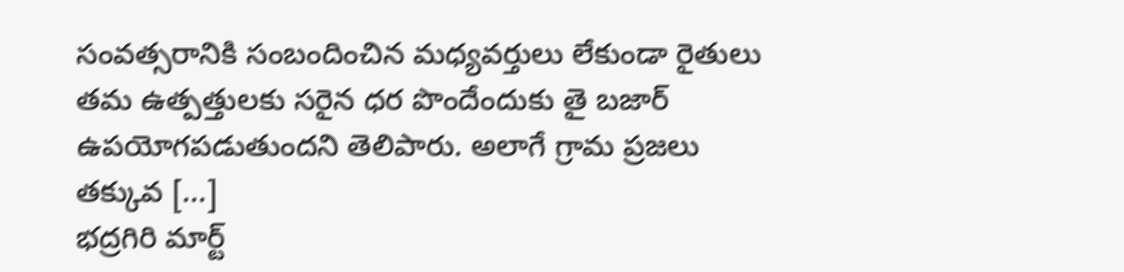సంవత్సరానికి సంబందించిన మధ్యవర్తులు లేకుండా రైతులు తమ ఉత్పత్తులకు సరైన ధర పొందేందుకు తై బజార్ ఉపయోగపడుతుందని తెలిపారు. అలాగే గ్రామ ప్రజలు తక్కువ […]
భద్రగిరి మార్ట్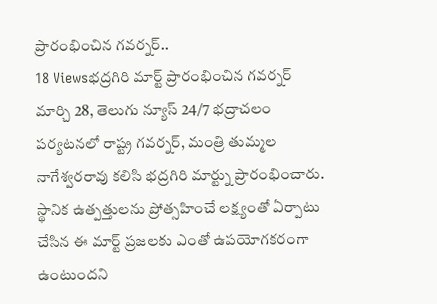ప్రారంభించిన గవర్నర్..
18 Viewsభద్రగిరి మార్ట్ ప్రారంభించిన గవర్నర్ మార్చి 28, తెలుగు న్యూస్ 24/7 భద్రాచలం పర్యటనలో రాష్ట్ర గవర్నర్, మంత్రి తుమ్మల నాగేశ్వరరావు కలిసి భద్రగిరి మార్ట్ను ప్రారంభించారు. స్థానిక ఉత్పత్తులను ప్రోత్సహించే లక్ష్యంతో ఏర్పాటు చేసిన ఈ మార్ట్ ప్రజలకు ఎంతో ఉపయోగకరంగా ఉంటుందని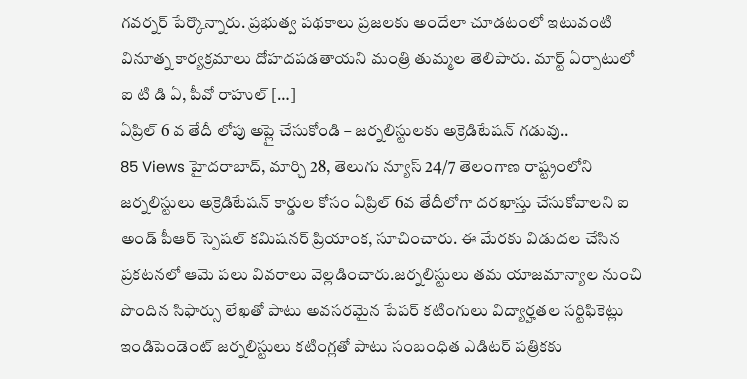గవర్నర్ పేర్కొన్నారు. ప్రభుత్వ పథకాలు ప్రజలకు అందేలా చూడటంలో ఇటువంటి వినూత్న కార్యక్రమాలు దోహదపడతాయని మంత్రి తుమ్మల తెలిపారు. మార్ట్ ఏర్పాటులో ఐ టి డి ఏ, పీవో రాహుల్ […]
ఏప్రిల్ 6 వ తేదీ లోపు అప్లై చేసుకోండి – జర్నలిస్టులకు అక్రెడిటేషన్ గడువు..
85 Views హైదరాబాద్, మార్చి 28, తెలుగు న్యూస్ 24/7 తెలంగాణ రాష్ట్రంలోని జర్నలిస్టులు అక్రెడిటేషన్ కార్డుల కోసం ఏప్రిల్ 6వ తేదీలోగా దరఖాస్తు చేసుకోవాలని ఐ అండ్ పీఆర్ స్పెషల్ కమిషనర్ ప్రియాంక, సూచించారు. ఈ మేరకు విడుదల చేసిన ప్రకటనలో ఆమె పలు వివరాలు వెల్లడించారు.జర్నలిస్టులు తమ యాజమాన్యాల నుంచి పొందిన సిఫార్సు లేఖతో పాటు అవసరమైన పేపర్ కటింగులు విద్యార్హతల సర్టిఫికెట్లు ఇండిపెండెంట్ జర్నలిస్టులు కటింగ్లతో పాటు సంబంధిత ఎడిటర్ పత్రికకు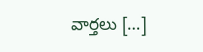వార్తలు […]